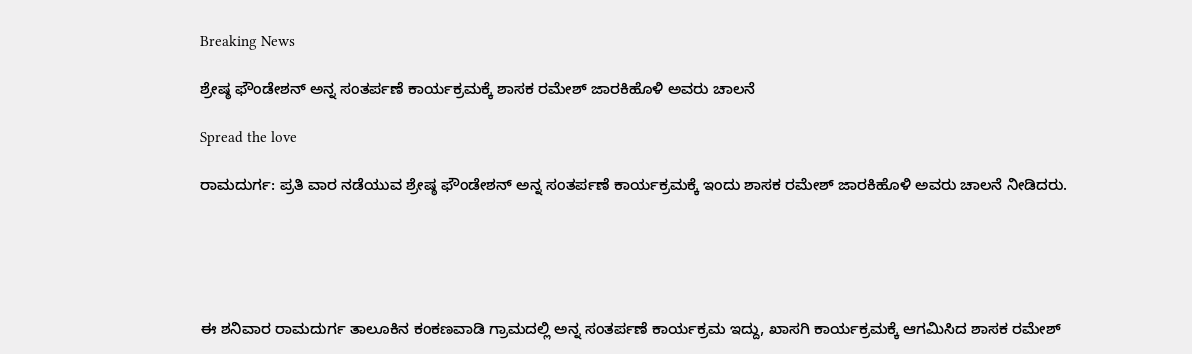Breaking News

ಶ್ರೇಷ್ಠ ಫೌಂಡೇಶನ್ ಅನ್ನ ಸಂತರ್ಪಣೆ ಕಾರ್ಯಕ್ರಮಕ್ಕೆ ಶಾಸಕ ರಮೇಶ್ ಜಾರಕಿಹೊಳಿ ಅವರು ಚಾಲನೆ

Spread the love

ರಾಮದುರ್ಗ: ಪ್ರತಿ ವಾರ ನಡೆಯುವ ಶ್ರೇಷ್ಠ ಫೌಂಡೇಶನ್ ಅನ್ನ ಸಂತರ್ಪಣೆ ಕಾರ್ಯಕ್ರಮಕ್ಕೆ ಇಂದು ಶಾಸಕ ರಮೇಶ್ ಜಾರಕಿಹೊಳಿ ಅವರು ಚಾಲನೆ ನೀಡಿದರು.





ಈ ಶನಿವಾರ ರಾಮದುರ್ಗ ತಾಲೂಕಿನ ಕಂಕಣವಾಡಿ ಗ್ರಾಮದಲ್ಲಿ ಅನ್ನ ಸಂತರ್ಪಣೆ ಕಾರ್ಯಕ್ರಮ ಇದ್ದು, ಖಾಸಗಿ ಕಾರ್ಯಕ್ರಮಕ್ಕೆ ಆಗಮಿಸಿದ ಶಾಸಕ ರಮೇಶ್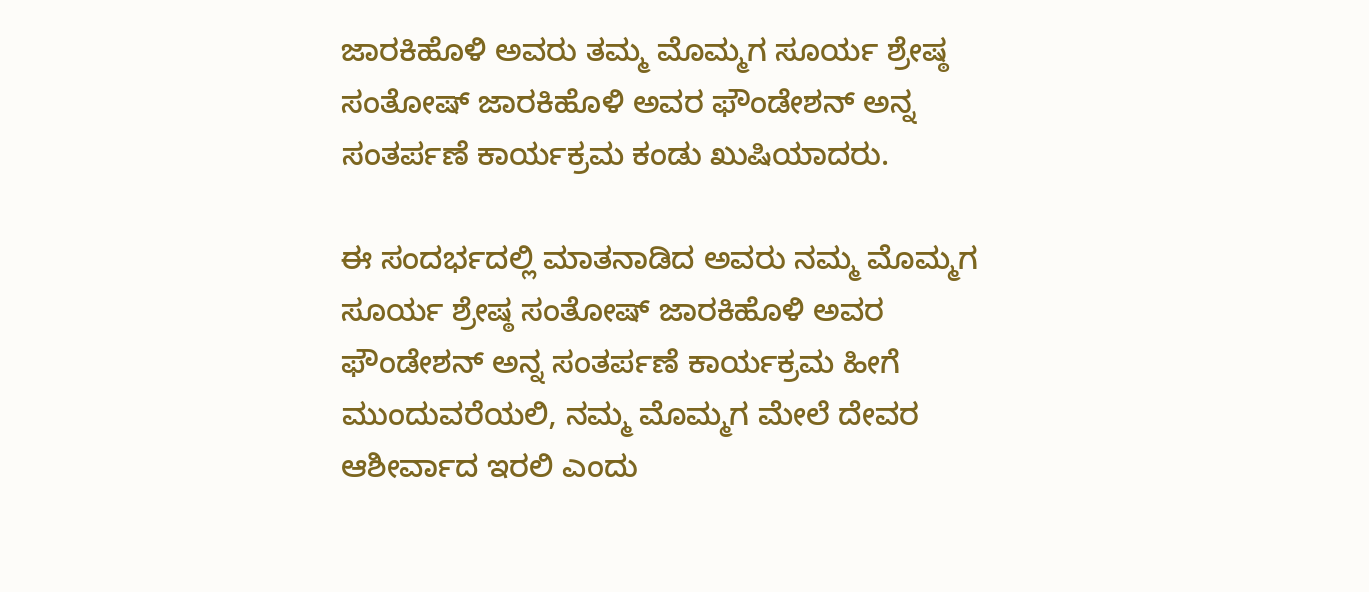ಜಾರಕಿಹೊಳಿ ಅವರು ತಮ್ಮ ಮೊಮ್ಮಗ ಸೂರ್ಯ ಶ್ರೇಷ್ಠ ಸಂತೋಷ್ ಜಾರಕಿಹೊಳಿ ಅವರ ಫೌಂಡೇಶನ್ ಅನ್ನ ಸಂತರ್ಪಣೆ ಕಾರ್ಯಕ್ರಮ ಕಂಡು ಖುಷಿಯಾದರು.

ಈ ಸಂದರ್ಭದಲ್ಲಿ ಮಾತನಾಡಿದ ಅವರು ನಮ್ಮ ಮೊಮ್ಮಗ ಸೂರ್ಯ ಶ್ರೇಷ್ಠ ಸಂತೋಷ್ ಜಾರಕಿಹೊಳಿ ಅವರ ಫೌಂಡೇಶನ್ ಅನ್ನ ಸಂತರ್ಪಣೆ ಕಾರ್ಯಕ್ರಮ ಹೀಗೆ ಮುಂದುವರೆಯಲಿ, ನಮ್ಮ ಮೊಮ್ಮಗ ಮೇಲೆ ದೇವರ ಆಶೀರ್ವಾದ ಇರಲಿ ಎಂದು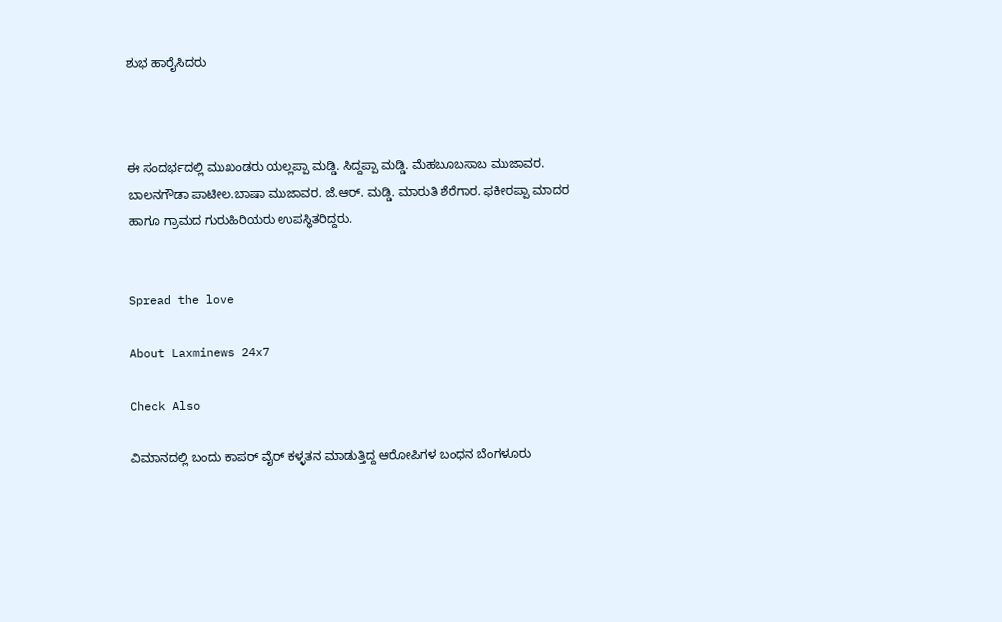ಶುಭ ಹಾರೈಸಿದರು



ಈ ಸಂದರ್ಭದಲ್ಲಿ ಮುಖಂಡರು ಯಲ್ಲಪ್ಪಾ ಮಡ್ಡಿ. ಸಿದ್ದಪ್ಪಾ ಮಡ್ಡಿ. ಮೆಹಬೂಬಸಾಬ ಮುಜಾವರ. ಬಾಲನಗೌಡಾ ಪಾಟೀಲ.ಬಾಷಾ ಮುಜಾವರ. ಜೆ.ಆರ್. ಮಡ್ಡಿ. ಮಾರುತಿ ಶೆರೆಗಾರ. ಫಕೀರಪ್ಪಾ ಮಾದರ ಹಾಗೂ ಗ್ರಾಮದ ಗುರುಹಿರಿಯರು ಉಪಸ್ಥಿತರಿದ್ದರು.


Spread the love

About Laxminews 24x7

Check Also

ವಿಮಾನದಲ್ಲಿ ಬಂದು ಕಾಪರ್ ವೈರ್ ಕಳ್ಳತನ ಮಾಡುತ್ತಿದ್ದ ಆರೋಪಿಗಳ ಬಂಧನ ಬೆಂಗಳೂರು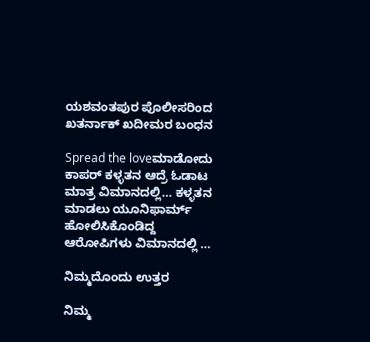ಯಶವಂತಪುರ ಪೊಲೀಸರಿಂದ ಖತರ್ನಾಕ್ ಖದೀಮರ ಬಂಧನ

Spread the loveಮಾಡೋದು ಕಾಪರ್ ಕಳ್ಳತನ ಆದ್ರೆ ಓಡಾಟ ಮಾತ್ರ ವಿಮಾನದಲ್ಲಿ… ಕಳ್ಳತನ ಮಾಡಲು ಯೂನಿಫಾರ್ಮ್ ಹೋಲಿಸಿಕೊಂಡಿದ್ದ ಆರೋಪಿಗಳು ವಿಮಾನದಲ್ಲಿ …

ನಿಮ್ಮದೊಂದು ಉತ್ತರ

ನಿಮ್ಮ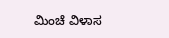ಮಿಂಚೆ ವಿಳಾಸ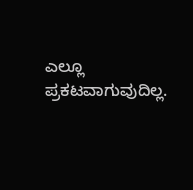ಎಲ್ಲೂ ಪ್ರಕಟವಾಗುವುದಿಲ್ಲ.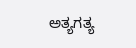ಅತ್ಯಗತ್ಯ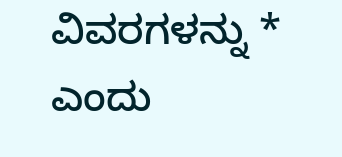ವಿವರಗಳನ್ನು * ಎಂದು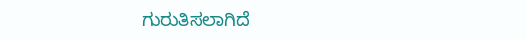ಗುರುತಿಸಲಾಗಿದೆ